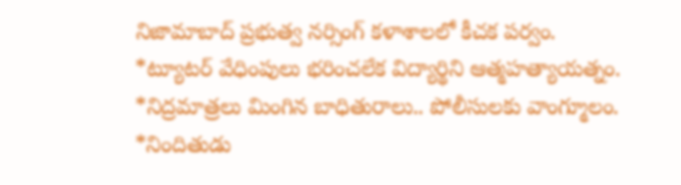నిజామాబాద్ ప్రభుత్వ నర్సింగ్ కళాశాలలో కీచక పర్వం.
*ట్యూటర్ వేధింపులు భరించలేక విద్యార్థిని ఆత్మహత్యాయత్నం.
*నిద్రమాత్రలు మింగిన బాధితురాలు.. పోలీసులకు వాంగ్మూలం.
*నిందితుడు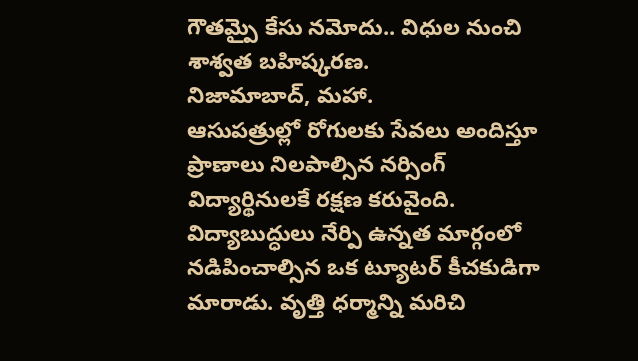గౌతమ్పై కేసు నమోదు.. విధుల నుంచి శాశ్వత బహిష్కరణ.
నిజామాబాద్, మహా.
ఆసుపత్రుల్లో రోగులకు సేవలు అందిస్తూ ప్రాణాలు నిలపాల్సిన నర్సింగ్ విద్యార్థినులకే రక్షణ కరువైంది. విద్యాబుద్ధులు నేర్పి ఉన్నత మార్గంలో నడిపించాల్సిన ఒక ట్యూటర్ కీచకుడిగా మారాడు. వృత్తి ధర్మాన్ని మరిచి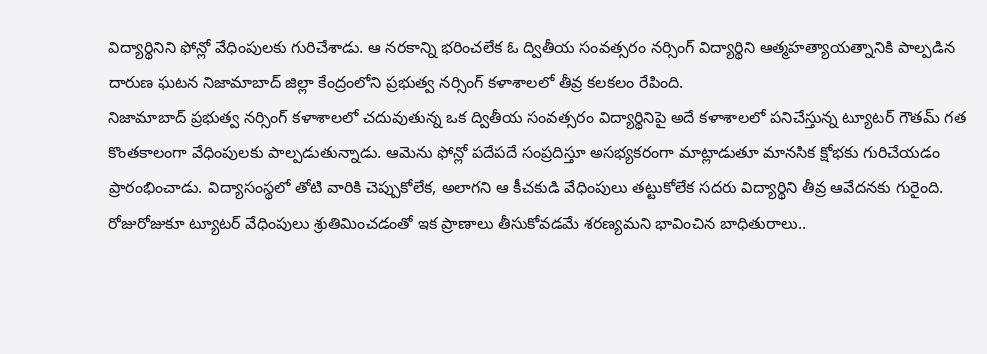విద్యార్థినిని ఫోన్లో వేధింపులకు గురిచేశాడు. ఆ నరకాన్ని భరించలేక ఓ ద్వితీయ సంవత్సరం నర్సింగ్ విద్యార్థిని ఆత్మహత్యాయత్నానికి పాల్పడిన దారుణ ఘటన నిజామాబాద్ జిల్లా కేంద్రంలోని ప్రభుత్వ నర్సింగ్ కళాశాలలో తీవ్ర కలకలం రేపింది.
నిజామాబాద్ ప్రభుత్వ నర్సింగ్ కళాశాలలో చదువుతున్న ఒక ద్వితీయ సంవత్సరం విద్యార్థినిపై అదే కళాశాలలో పనిచేస్తున్న ట్యూటర్ గౌతమ్ గత కొంతకాలంగా వేధింపులకు పాల్పడుతున్నాడు. ఆమెను ఫోన్లో పదేపదే సంప్రదిస్తూ అసభ్యకరంగా మాట్లాడుతూ మానసిక క్షోభకు గురిచేయడం ప్రారంభించాడు. విద్యాసంస్థలో తోటి వారికి చెప్పుకోలేక, అలాగని ఆ కీచకుడి వేధింపులు తట్టుకోలేక సదరు విద్యార్థిని తీవ్ర ఆవేదనకు గురైంది. రోజురోజుకూ ట్యూటర్ వేధింపులు శ్రుతిమించడంతో ఇక ప్రాణాలు తీసుకోవడమే శరణ్యమని భావించిన బాధితురాలు..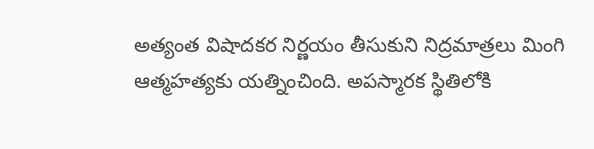అత్యంత విషాదకర నిర్ణయం తీసుకుని నిద్రమాత్రలు మింగి ఆత్మహత్యకు యత్నించింది. అపస్మారక స్థితిలోకి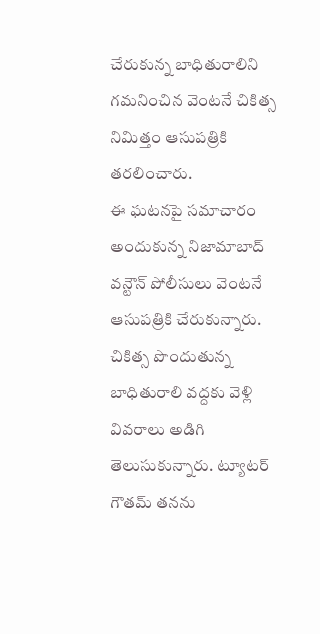చేరుకున్న బాధితురాలిని గమనించిన వెంటనే చికిత్స నిమిత్తం ఆసుపత్రికి తరలించారు.
ఈ ఘటనపై సమాచారం అందుకున్న నిజామాబాద్ వన్టౌన్ పోలీసులు వెంటనే ఆసుపత్రికి చేరుకున్నారు. చికిత్స పొందుతున్న బాధితురాలి వద్దకు వెళ్లి వివరాలు అడిగి తెలుసుకున్నారు. ట్యూటర్ గౌతమ్ తనను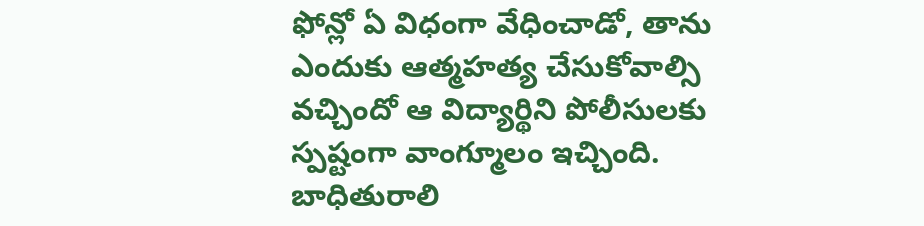ఫోన్లో ఏ విధంగా వేధించాడో, తాను ఎందుకు ఆత్మహత్య చేసుకోవాల్సి వచ్చిందో ఆ విద్యార్థిని పోలీసులకు స్పష్టంగా వాంగ్మూలం ఇచ్చింది. బాధితురాలి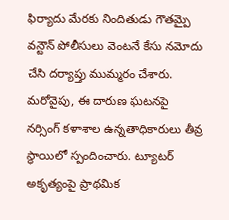ఫిర్యాదు మేరకు నిందితుడు గౌతమ్పై వన్టౌన్ పోలీసులు వెంటనే కేసు నమోదు చేసి దర్యాప్తు ముమ్మరం చేశారు.
మరోవైపు, ఈ దారుణ ఘటనపై నర్సింగ్ కళాశాల ఉన్నతాధికారులు తీవ్ర స్థాయిలో స్పందించారు. ట్యూటర్ అకృత్యంపై ప్రాథమిక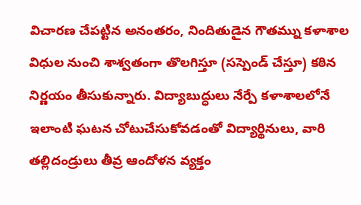విచారణ చేపట్టిన అనంతరం, నిందితుడైన గౌతమ్ను కళాశాల విధుల నుంచి శాశ్వతంగా తొలగిస్తూ (సస్పెండ్ చేస్తూ) కఠిన నిర్ణయం తీసుకున్నారు. విద్యాబుద్ధులు నేర్పే కళాశాలలోనే ఇలాంటి ఘటన చోటుచేసుకోవడంతో విద్యార్థినులు, వారి తల్లిదండ్రులు తీవ్ర ఆందోళన వ్యక్తం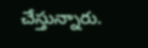చేస్తున్నారు.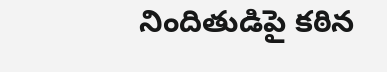నిందితుడిపై కఠిన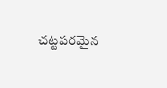చట్టపరమైన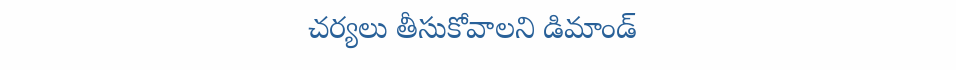చర్యలు తీసుకోవాలని డిమాండ్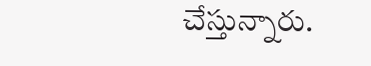చేస్తున్నారు.